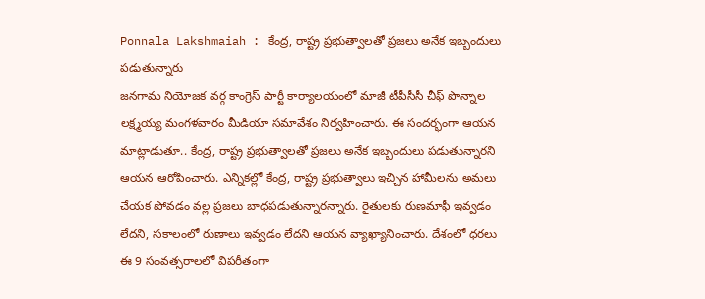Ponnala Lakshmaiah : కేంద్ర, రాష్ట్ర ప్రభుత్వాలతో ప్రజలు అనేక ఇబ్బందులు పడుతున్నారు
జనగామ నియోజక వర్గ కాంగ్రెస్ పార్టీ కార్యాలయంలో మాజీ టీపీసీసీ చీఫ్ పొన్నాల లక్ష్మయ్య మంగళవారం మీడియా సమావేశం నిర్వహించారు. ఈ సందర్భంగా ఆయన మాట్లాడుతూ.. కేంద్ర, రాష్ట్ర ప్రభుత్వాలతో ప్రజలు అనేక ఇబ్బందులు పడుతున్నారని ఆయన ఆరోపించారు. ఎన్నికల్లో కేంద్ర, రాష్ట్ర ప్రభుత్వాలు ఇచ్చిన హామీలను అమలు చేయక పోవడం వల్ల ప్రజలు బాధపడుతున్నారన్నారు. రైతులకు రుణమాఫీ ఇవ్వడం లేదని, సకాలంలో రుణాలు ఇవ్వడం లేదని ఆయన వ్యాఖ్యానించారు. దేశంలో ధరలు ఈ 9 సంవత్సరాలలో విపరీతంగా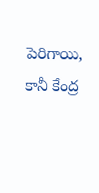పెరిగాయి, కానీ కేంద్ర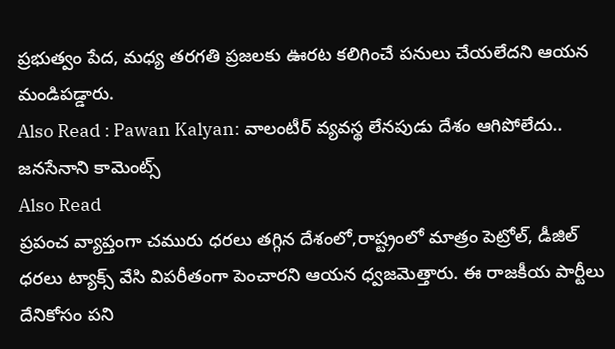ప్రభుత్వం పేద, మధ్య తరగతి ప్రజలకు ఊరట కలిగించే పనులు చేయలేదని ఆయన మండిపడ్డారు.
Also Read : Pawan Kalyan: వాలంటీర్ వ్యవస్థ లేనపుడు దేశం ఆగిపోలేదు.. జనసేనాని కామెంట్స్
Also Read
ప్రపంచ వ్యాప్తంగా చమురు ధరలు తగ్గిన దేశంలో,రాష్ట్రంలో మాత్రం పెట్రోల్, డీజిల్ ధరలు ట్యాక్స్ వేసి విపరీతంగా పెంచారని ఆయన ధ్వజమెత్తారు. ఈ రాజకీయ పార్టీలు దేనికోసం పని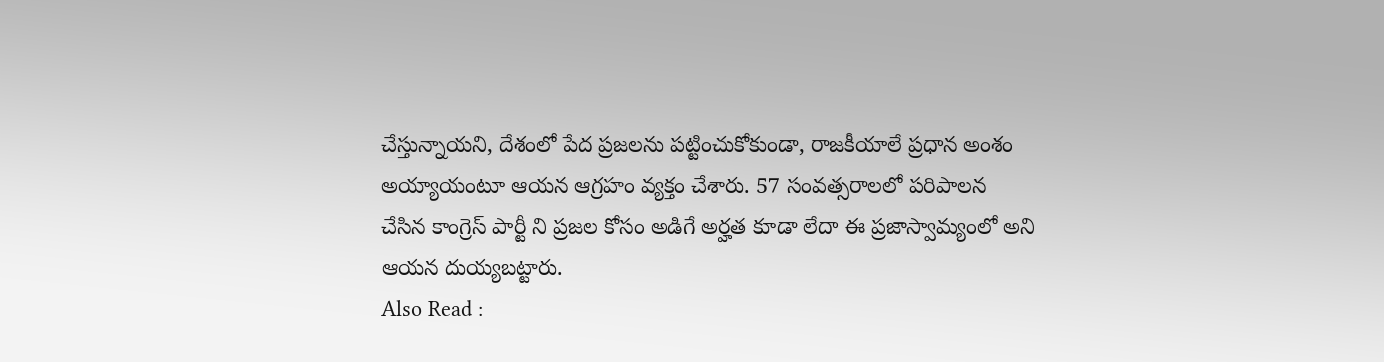చేస్తున్నాయని, దేశంలో పేద ప్రజలను పట్టించుకోకుండా, రాజకీయాలే ప్రధాన అంశం అయ్యాయంటూ ఆయన ఆగ్రహం వ్యక్తం చేశారు. 57 సంవత్సరాలలో పరిపాలన చేసిన కాంగ్రెస్ పార్టీ ని ప్రజల కోసం అడిగే అర్హత కూడా లేదా ఈ ప్రజాస్వామ్యంలో అని ఆయన దుయ్యబట్టారు.
Also Read :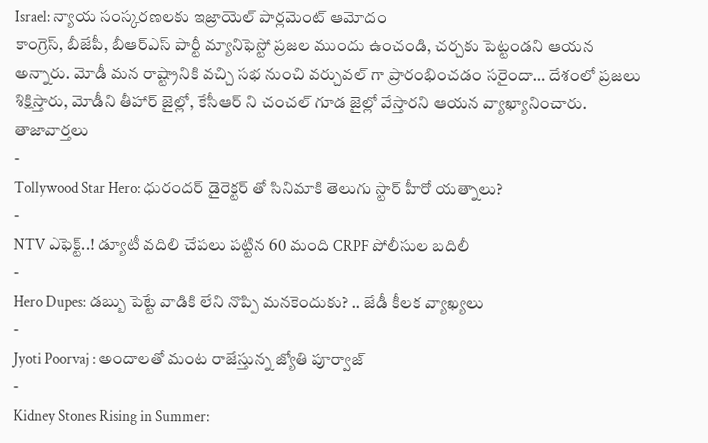Israel: న్యాయ సంస్కరణలకు ఇజ్రాయెల్ పార్లమెంట్ ఆమోదం
కాంగ్రెస్, బీజేపీ, బీఆర్ఎస్ పార్టీ మ్యానిఫెస్టో ప్రజల ముందు ఉంచండి, చర్చకు పెట్టండని ఆయన అన్నారు. మోడీ మన రాష్ట్రానికి వచ్చి సభ నుంచి వర్చువల్ గా ప్రారంభించడం సరైందా… దేశంలో ప్రజలు శిక్షిస్తారు, మోడీని తీహార్ జైల్లో, కేసీఆర్ ని చంచల్ గూడ జైల్లో వేస్తారని ఆయన వ్యాఖ్యానించారు.
తాజావార్తలు
-
Tollywood Star Hero: ధురందర్ డైరెక్టర్ తో సినిమాకి తెలుగు స్టార్ హీరో యత్నాలు?
-
NTV ఎఫెక్ట్..! డ్యూటీ వదిలి చేపలు పట్టిన 60 మంది CRPF పోలీసుల బదిలీ
-
Hero Dupes: డబ్బు పెట్టే వాడికి లేని నొప్పి మనకెందుకు? .. జేడీ కీలక వ్యాఖ్యలు
-
Jyoti Poorvaj : అందాలతో మంట రాజేస్తున్న జ్యోతి పూర్వాజ్
-
Kidney Stones Rising in Summer: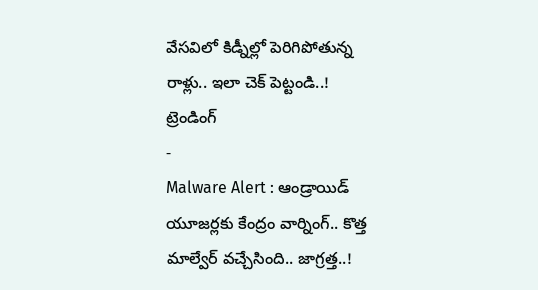వేసవిలో కిడ్నీల్లో పెరిగిపోతున్న రాళ్లు.. ఇలా చెక్ పెట్టండి..!
ట్రెండింగ్
-
Malware Alert : ఆండ్రాయిడ్ యూజర్లకు కేంద్రం వార్నింగ్.. కొత్త మాల్వేర్ వచ్చేసింది.. జాగ్రత్త..!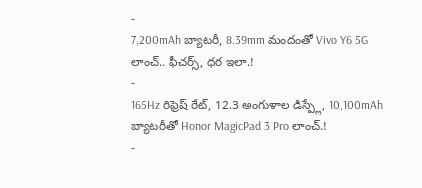-
7,200mAh బ్యాటరీ, 8.39mm మందంతో Vivo Y6 5G లాంచ్.. ఫీచర్స్, ధర ఇలా.!
-
165Hz రిఫ్రెష్ రేట్, 12.3 అంగుళాల డిస్ప్లే, 10,100mAh బ్యాటరీతో Honor MagicPad 3 Pro లాంచ్.!
-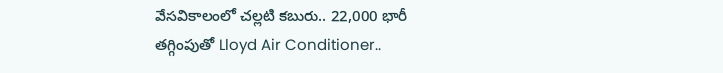వేసవికాలంలో చల్లటి కబురు.. 22,000 భారీ తగ్గింపుతో Lloyd Air Conditioner..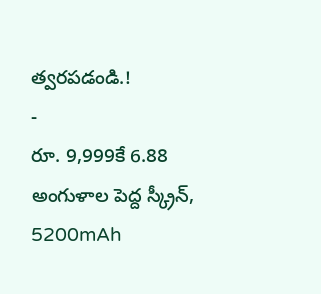త్వరపడండి.!
-
రూ. 9,999కే 6.88 అంగుళాల పెద్ద స్క్రీన్, 5200mAh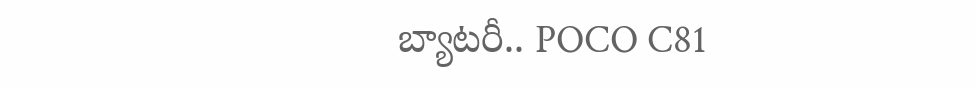బ్యాటరీ.. POCO C81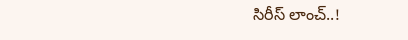సిరీస్ లాంచ్..!